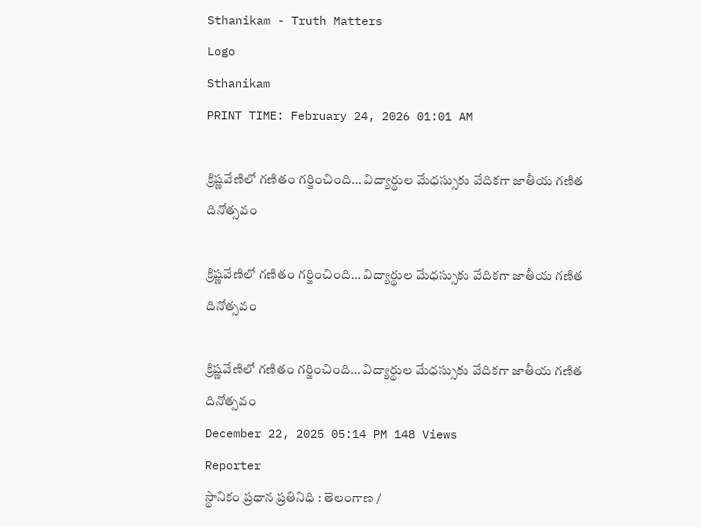Sthanikam - Truth Matters
Logo
Sthanikam
PRINT TIME: February 24, 2026 01:01 AM

క్రిష్ణవేణిలో గణితం గర్జించింది… విద్యార్థుల మేధస్సుకు వేదికగా జాతీయ గణిత దినోత్సవం

క్రిష్ణవేణిలో గణితం గర్జించింది… విద్యార్థుల మేధస్సుకు వేదికగా జాతీయ గణిత దినోత్సవం

క్రిష్ణవేణిలో గణితం గర్జించింది… విద్యార్థుల మేధస్సుకు వేదికగా జాతీయ గణిత దినోత్సవం
December 22, 2025 05:14 PM 148 Views
Reporter
స్థానికం ప్రధాన ప్రతినిధి : తెలంగాణ /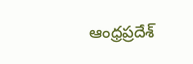ఆంధ్రప్రదేశ్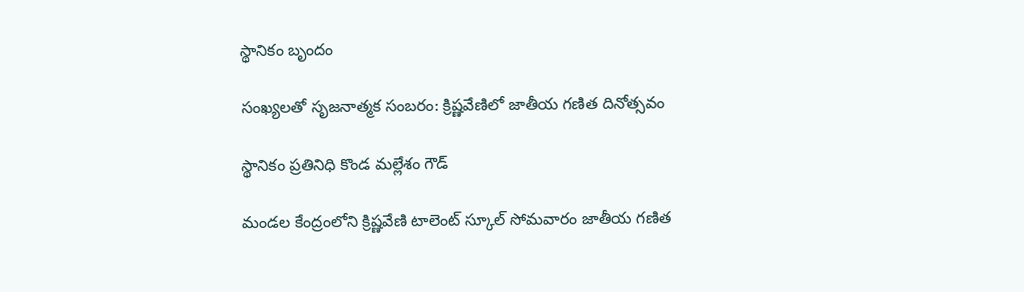స్థానికం బృందం

సంఖ్యలతో సృజనాత్మక సంబరం: క్రిష్ణవేణిలో జాతీయ గణిత దినోత్సవం

స్థానికం ప్రతినిధి కొండ మల్లేశం గౌడ్

మండల కేంద్రంలోని క్రిష్ణవేణి టాలెంట్ స్కూల్ సోమవారం జాతీయ గణిత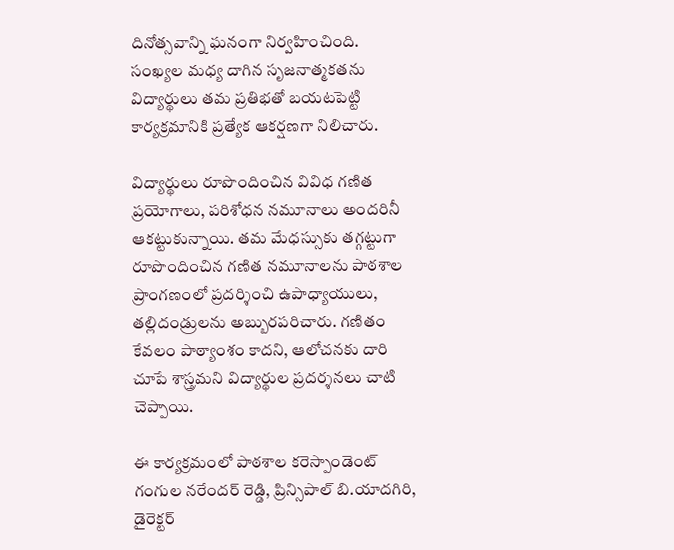దినోత్సవాన్ని ఘనంగా నిర్వహించింది. సంఖ్యల మధ్య దాగిన సృజనాత్మకతను విద్యార్థులు తమ ప్రతిభతో బయటపెట్టి కార్యక్రమానికి ప్రత్యేక ఆకర్షణగా నిలిచారు.

విద్యార్థులు రూపొందించిన వివిధ గణిత ప్రయోగాలు, పరిశోధన నమూనాలు అందరినీ ఆకట్టుకున్నాయి. తమ మేధస్సుకు తగ్గట్టుగా రూపొందించిన గణిత నమూనాలను పాఠశాల ప్రాంగణంలో ప్రదర్శించి ఉపాధ్యాయులు, తల్లిదండ్రులను అబ్బురపరిచారు. గణితం కేవలం పాఠ్యాంశం కాదని, ఆలోచనకు దారి చూపే శాస్త్రమని విద్యార్థుల ప్రదర్శనలు చాటి చెప్పాయి.

ఈ కార్యక్రమంలో పాఠశాల కరెస్పాండెంట్ గంగుల నరేందర్ రెడ్డి, ప్రిన్సిపాల్ బి.యాదగిరి, డైరెక్టర్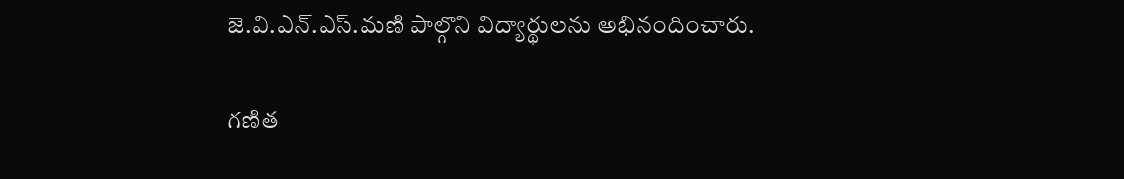జె.వి.ఎన్.ఎస్.మణి పాల్గొని విద్యార్థులను అభినందించారు.

గణిత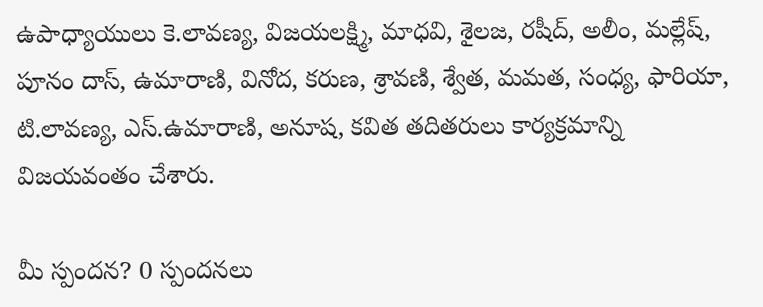ఉపాధ్యాయులు కె.లావణ్య, విజయలక్ష్మి, మాధవి, శైలజ, రషీద్, అలీం, మల్లేష్, పూనం దాస్, ఉమారాణి, వినోద, కరుణ, శ్రావణి, శ్వేత, మమత, సంధ్య, ఫారియా, టి.లావణ్య, ఎస్.ఉమారాణి, అనూష, కవిత తదితరులు కార్యక్రమాన్ని విజయవంతం చేశారు.

మీ స్పందన? 0 స్పందనలు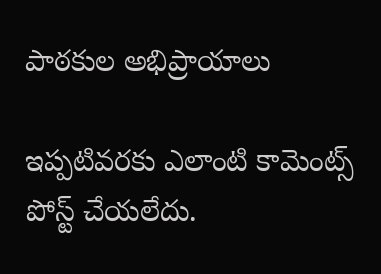పాఠకుల అభిప్రాయాలు

ఇప్పటివరకు ఎలాంటి కామెంట్స్ పోస్ట్ చేయలేదు.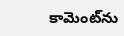కామెంట్‌ను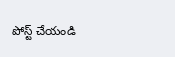పోస్ట్ చేయండి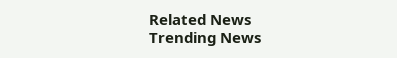Related News
Trending News